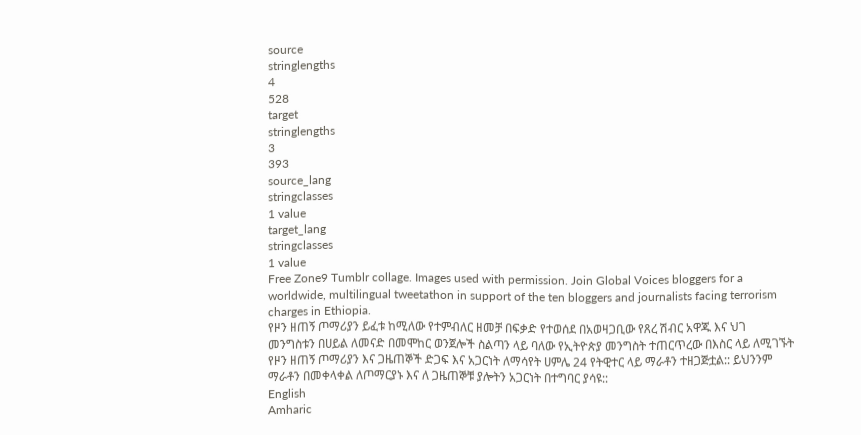source
stringlengths
4
528
target
stringlengths
3
393
source_lang
stringclasses
1 value
target_lang
stringclasses
1 value
Free Zone9 Tumblr collage. Images used with permission. Join Global Voices bloggers for a worldwide, multilingual tweetathon in support of the ten bloggers and journalists facing terrorism charges in Ethiopia.
የዞን ዘጠኝ ጦማሪያን ይፈቱ ከሚለው የተምብለር ዘመቻ በፍቃድ የተወሰደ በአወዛጋቢው የጸረ ሽብር አዋጁ እና ህገ መንግስቱን በሀይል ለመናድ በመሞከር ወንጀሎች ስልጣን ላይ ባለው የኢትዮጵያ መንግስት ተጠርጥረው በእስር ላይ ለሚገኙት የዞን ዘጠኝ ጦማሪያን እና ጋዜጠኞች ድጋፍ እና አጋርነት ለማሳየት ሀምሌ 24 የትዊተር ላይ ማራቶን ተዘጋጅቷል:: ይህንንም ማራቶን በመቀላቀል ለጦማርያኑ እና ለ ጋዜጠኞቹ ያሎትን አጋርነት በተግባር ያሳዩ::
English
Amharic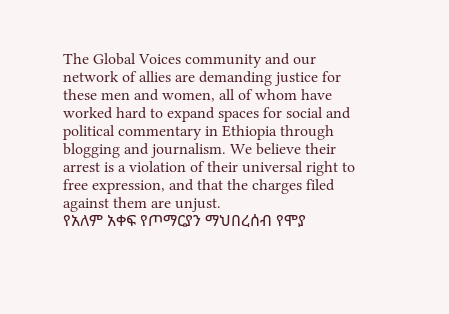The Global Voices community and our network of allies are demanding justice for these men and women, all of whom have worked hard to expand spaces for social and political commentary in Ethiopia through blogging and journalism. We believe their arrest is a violation of their universal right to free expression, and that the charges filed against them are unjust.
የአለም አቀፍ የጦማርያን ማህበረሰብ የሞያ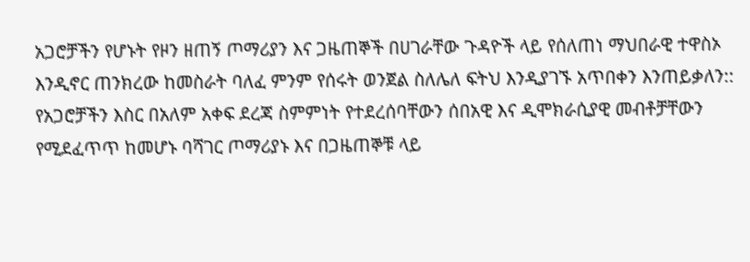አጋሮቻችን የሆኑት የዞን ዘጠኝ ጦማሪያን እና ጋዜጠኞች በሀገራቸው ጉዳዮች ላይ የሰለጠነ ማህበራዊ ተዋስኦ እንዲኖር ጠንክረው ከመስራት ባለፈ ምንም የሰሩት ወንጀል ስለሌለ ፍትህ እንዲያገኙ አጥበቀን እንጠይቃለን:: የአጋሮቻችን እስር በአለም አቀፍ ደረጃ ስምምነት የተደረሰባቸውን ሰበአዊ እና ዲሞክራሲያዊ መብቶቻቸውን የሚደፈጥጥ ከመሆኑ ባሻገር ጦማሪያኑ እና በጋዜጠኞቹ ላይ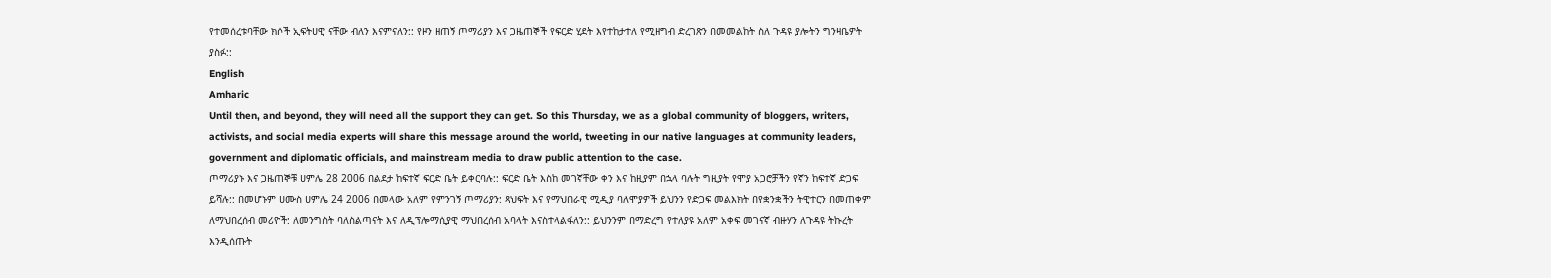የተመሰረቱባቸው ክሶች ኢፍትሀዊ ናቸው ብለን እናምናለን:: የዞን ዘጠኝ ጦማሪያን እና ጋዜጠኞች የፍርድ ሂደት እየተከታተለ የሚዘግብ ድረገጽን በመመልከት ስለ ጉዳዩ ያሎትን ግንዛቤዎት ያስፉ::
English
Amharic
Until then, and beyond, they will need all the support they can get. So this Thursday, we as a global community of bloggers, writers, activists, and social media experts will share this message around the world, tweeting in our native languages at community leaders, government and diplomatic officials, and mainstream media to draw public attention to the case.
ጦማሪያኑ እና ጋዜጠኞቹ ሀምሌ 28 2006 በልደታ ከፍተኛ ፍርድ ቤት ይቀርባሉ:: ፍርድ ቤት እስከ መገኛቸው ቀን እና ከዚያም በኋላ ባሉት ግዚያት የሞያ አጋሮቻችን የኛን ከፍተኛ ድጋፍ ይሻሉ:: በመሆኑም ሀሙስ ሀምሌ 24 2006 በመላው አለም የምንገኝ ጦማሪያን: ጻህፍት እና የማህበራዊ ሚዲያ ባለሞያዎች ይህንን የድጋፍ መልእክት በየቋንቋችን ትዊተርን በመጠቀም ለማህበረሰብ መሪዮች: ለመንግስት ባለስልጣናት እና ለዲፕሎማሲያዊ ማህበረሰብ አባላት እናስተላልፋለን:: ይህንንም በማድረግ የተለያዩ አለም አቀፍ መገናኛ ብዙሃን ለጉዳዩ ትኩረት እንዲሰጡት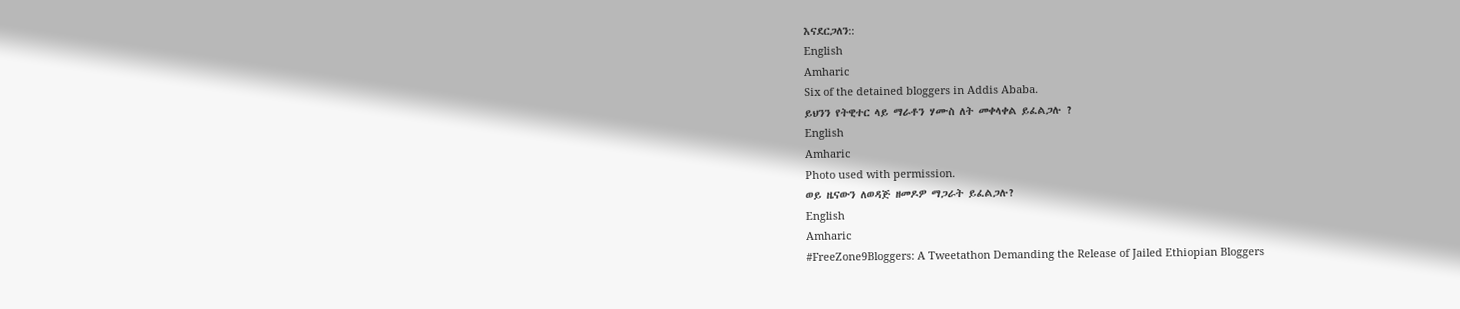እናደርጋለን::
English
Amharic
Six of the detained bloggers in Addis Ababa.
ይህንን የትዊተር ላይ ማራቶን ሃሙስ ለት መቀላቀል ይፈልጋሉ ?
English
Amharic
Photo used with permission.
ወይ ዜናውን ለወዳጅ ዘመዶዎ ማጋራት ይፈልጋሉ?
English
Amharic
#FreeZone9Bloggers: A Tweetathon Demanding the Release of Jailed Ethiopian Bloggers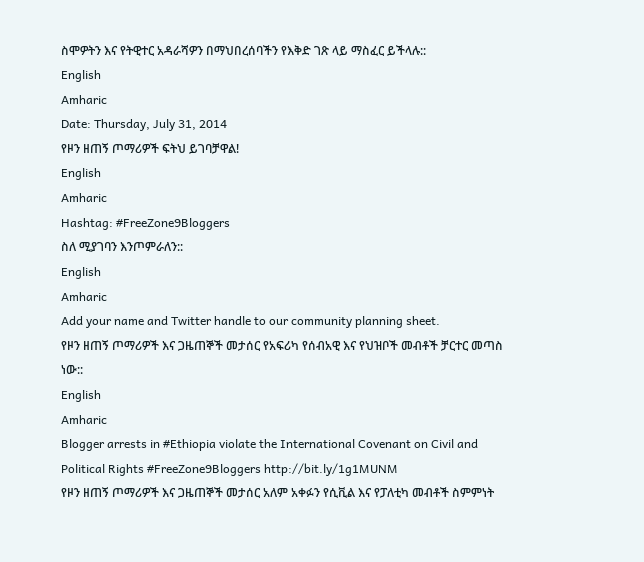ስሞዎትን እና የትዊተር አዳራሻዎን በማህበረሰባችን የእቅድ ገጽ ላይ ማስፈር ይችላሉ::
English
Amharic
Date: Thursday, July 31, 2014
የዞን ዘጠኝ ጦማሪዎች ፍትህ ይገባቻዋል!
English
Amharic
Hashtag: #FreeZone9Bloggers
ስለ ሚያገባን እንጦምራለን::
English
Amharic
Add your name and Twitter handle to our community planning sheet.
የዞን ዘጠኝ ጦማሪዎች እና ጋዜጠኞች መታሰር የአፍሪካ የሰብአዊ እና የህዝቦች መብቶች ቻርተር መጣስ ነው::
English
Amharic
Blogger arrests in #Ethiopia violate the International Covenant on Civil and Political Rights #FreeZone9Bloggers http://bit.ly/1g1MUNM
የዞን ዘጠኝ ጦማሪዎች እና ጋዜጠኞች መታሰር አለም አቀፉን የሲቪል እና የፓለቲካ መብቶች ስምምነት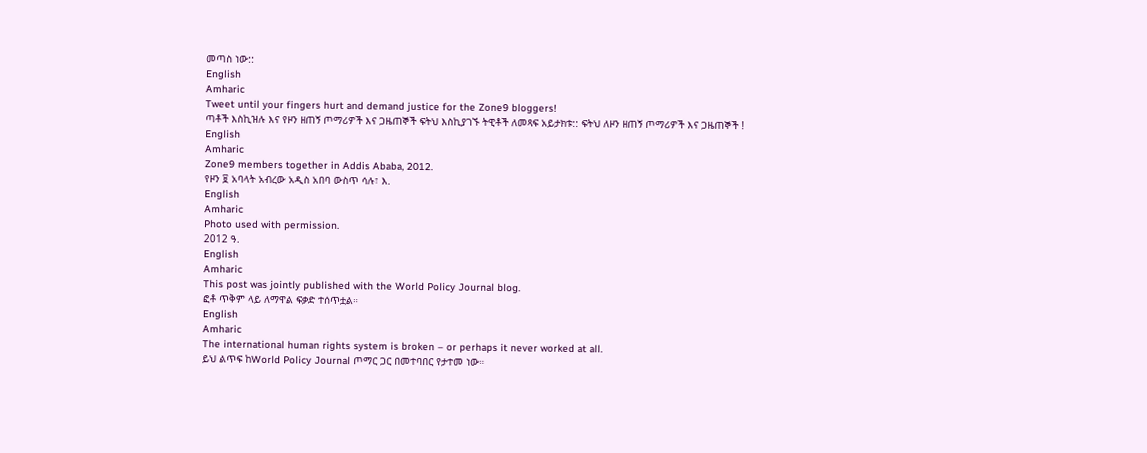መጣስ ነው::
English
Amharic
Tweet until your fingers hurt and demand justice for the Zone9 bloggers!
ጣቶች እስኪዝሉ እና የዞን ዘጠኝ ጦማሪዎች እና ጋዜጠኞች ፍትህ እስኪያገኙ ትዊቶች ለመጻፍ አይታክቱ:: ፍትህ ለዞን ዘጠኝ ጦማሪዎች እና ጋዜጠኞች !
English
Amharic
Zone9 members together in Addis Ababa, 2012.
የዞን ፱ አባላት አብረው አዲስ አበባ ውስጥ ሳሉ፣ እ.
English
Amharic
Photo used with permission.
2012 ዓ.
English
Amharic
This post was jointly published with the World Policy Journal blog.
ፎቶ ጥቅም ላይ ለማዋል ፍቃድ ተሰጥቷል።
English
Amharic
The international human rights system is broken – or perhaps it never worked at all.
ይህ ልጥፍ ከWorld Policy Journal ጦማር ጋር በመተባበር የታተመ ነው።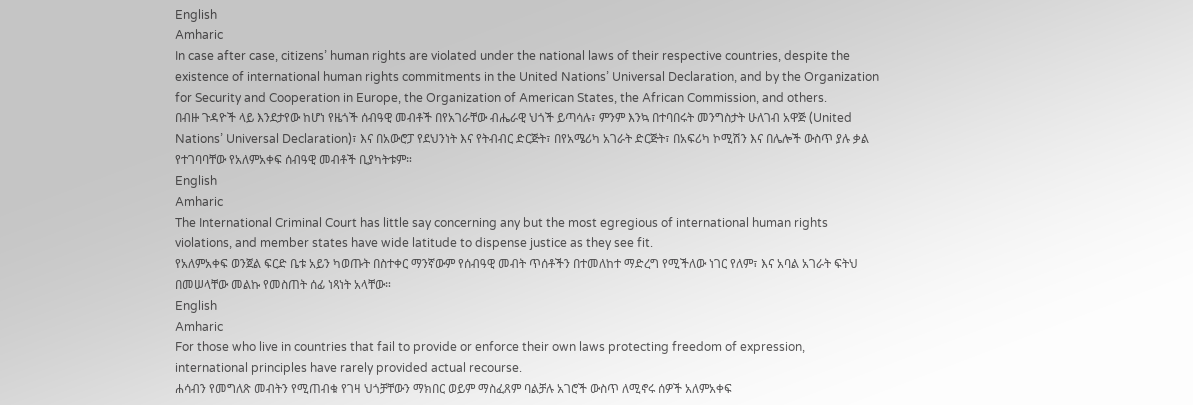English
Amharic
In case after case, citizens’ human rights are violated under the national laws of their respective countries, despite the existence of international human rights commitments in the United Nations’ Universal Declaration, and by the Organization for Security and Cooperation in Europe, the Organization of American States, the African Commission, and others.
በብዙ ጉዳዮች ላይ እንደታየው ከሆነ የዜጎች ሰብዓዊ መብቶች በየአገራቸው ብሔራዊ ህጎች ይጣሳሉ፣ ምንም እንኳ በተባበሩት መንግስታት ሁለገብ አዋጅ (United Nations’ Universal Declaration)፣ እና በአውሮፓ የደህንነት እና የትብብር ድርጅት፣ በየአሜሪካ አገራት ድርጅት፣ በአፍሪካ ኮሚሽን እና በሌሎች ውስጥ ያሉ ቃል የተገባባቸው የአለምአቀፍ ሰብዓዊ መብቶች ቢያካትቱም።
English
Amharic
The International Criminal Court has little say concerning any but the most egregious of international human rights violations, and member states have wide latitude to dispense justice as they see fit.
የአለምአቀፍ ወንጀል ፍርድ ቤቱ አይን ካወጡት በስተቀር ማንኛውም የሰብዓዊ መብት ጥሰቶችን በተመለከተ ማድረግ የሚችለው ነገር የለም፣ እና አባል አገራት ፍትህ በመሠላቸው መልኩ የመስጠት ሰፊ ነጻነት አላቸው።
English
Amharic
For those who live in countries that fail to provide or enforce their own laws protecting freedom of expression, international principles have rarely provided actual recourse.
ሐሳብን የመግለጽ መብትን የሚጠብቁ የገዛ ህጎቻቸውን ማክበር ወይም ማስፈጸም ባልቻሉ አገሮች ውስጥ ለሚኖሩ ሰዎች አለምአቀፍ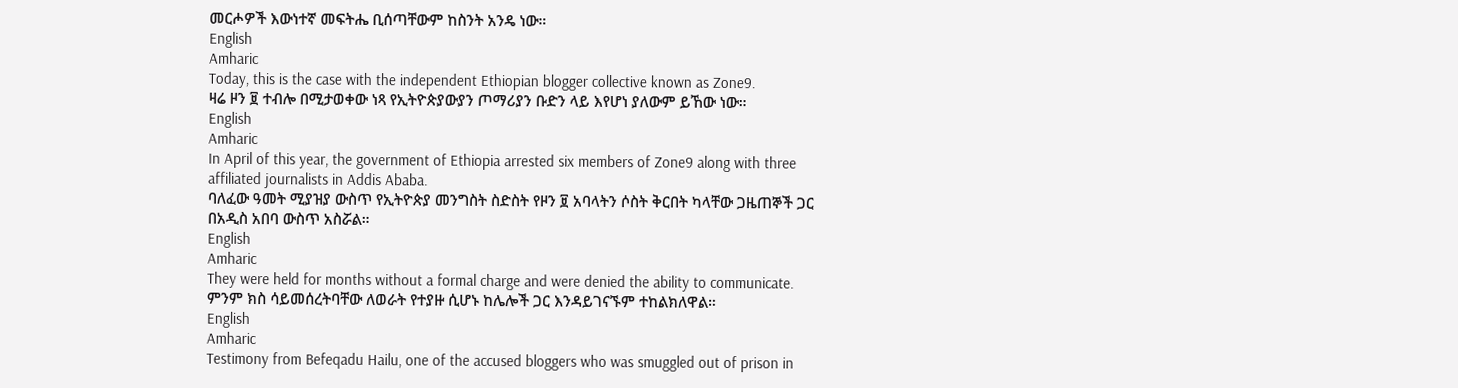መርሖዎች እውነተኛ መፍትሔ ቢሰጣቸውም ከስንት አንዴ ነው።
English
Amharic
Today, this is the case with the independent Ethiopian blogger collective known as Zone9.
ዛሬ ዞን ፱ ተብሎ በሚታወቀው ነጻ የኢትዮጵያውያን ጦማሪያን ቡድን ላይ እየሆነ ያለውም ይኸው ነው።
English
Amharic
In April of this year, the government of Ethiopia arrested six members of Zone9 along with three affiliated journalists in Addis Ababa.
ባለፈው ዓመት ሚያዝያ ውስጥ የኢትዮጵያ መንግስት ስድስት የዞን ፱ አባላትን ሶስት ቅርበት ካላቸው ጋዜጠኞች ጋር በአዲስ አበባ ውስጥ አስሯል።
English
Amharic
They were held for months without a formal charge and were denied the ability to communicate.
ምንም ክስ ሳይመሰረትባቸው ለወራት የተያዙ ሲሆኑ ከሌሎች ጋር እንዳይገናኙም ተከልክለዋል።
English
Amharic
Testimony from Befeqadu Hailu, one of the accused bloggers who was smuggled out of prison in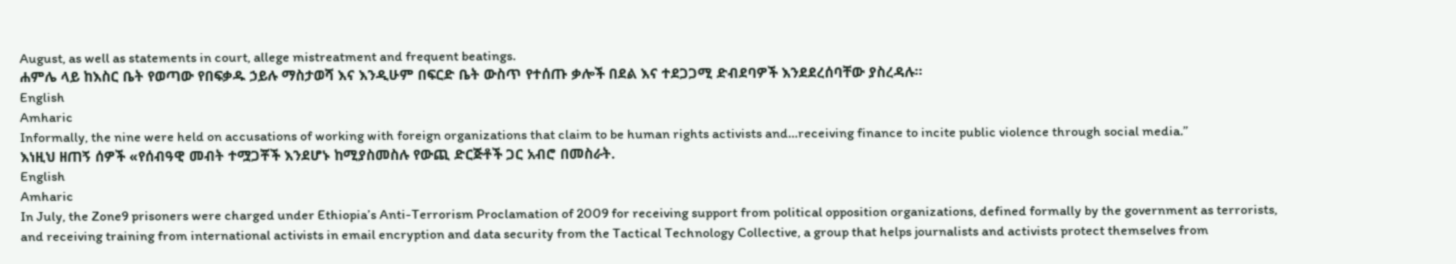August, as well as statements in court, allege mistreatment and frequent beatings.
ሐምሌ ላይ ከእስር ቤት የወጣው የበፍቃዱ ኃይሉ ማስታወሻ እና እንዲሁም በፍርድ ቤት ውስጥ የተሰጡ ቃሎች በደል እና ተደጋጋሚ ድብደባዎች እንደደረሰባቸው ያስረዳሉ።
English
Amharic
Informally, the nine were held on accusations of working with foreign organizations that claim to be human rights activists and…receiving finance to incite public violence through social media.”
እነዚህ ዘጠኝ ሰዎች «የሰብዓዊ መብት ተሟጋቾች እንደሆኑ ከሚያስመስሉ የውጪ ድርጅቶች ጋር አብሮ በመስራት.
English
Amharic
In July, the Zone9 prisoners were charged under Ethiopia’s Anti-Terrorism Proclamation of 2009 for receiving support from political opposition organizations, defined formally by the government as terrorists, and receiving training from international activists in email encryption and data security from the Tactical Technology Collective, a group that helps journalists and activists protect themselves from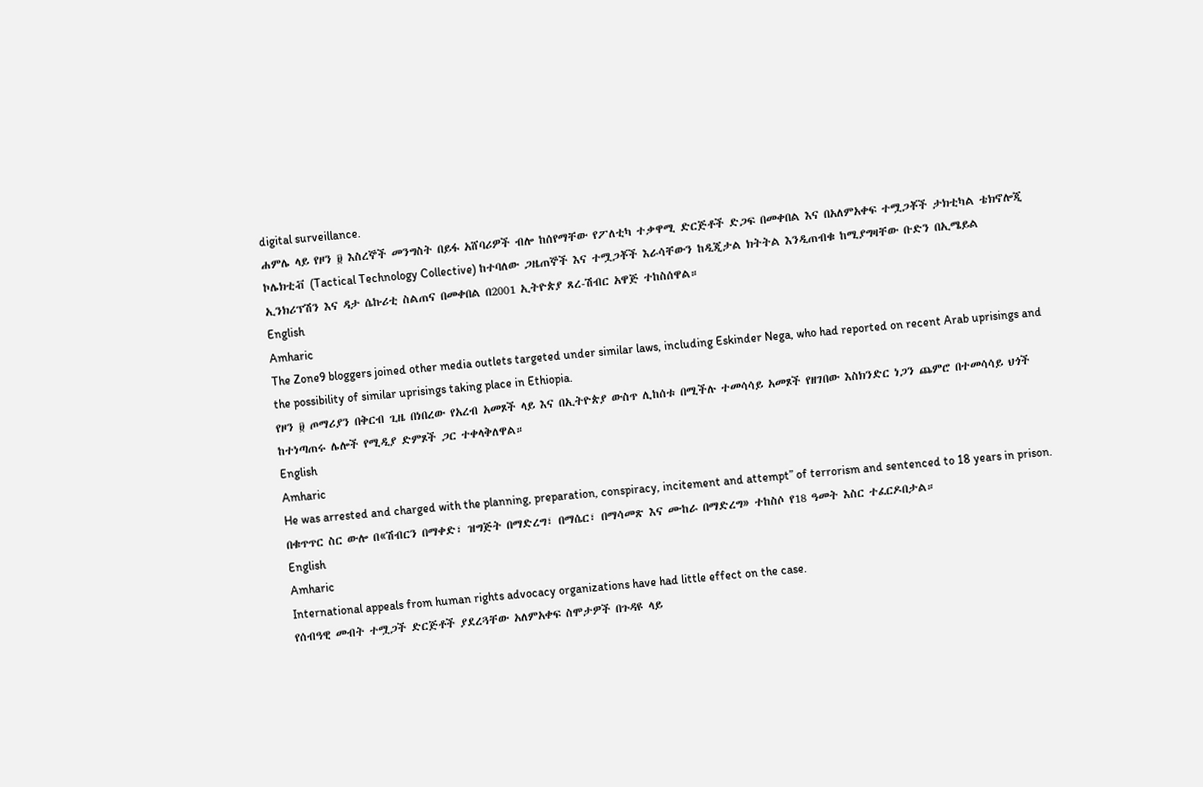digital surveillance.
ሐምሌ ላይ የዞን ፱ እስረኞች መንግስት በይፋ አሸባሪዎች ብሎ ከሰየማቸው የፖለቲካ ተቃዋሚ ድርጅቶች ድጋፍ በመቀበል እና በአለምአቀፍ ተሟጋቾች ታክቲካል ቴክኖሎጂ ኮሌክቲቭ (Tactical Technology Collective) ከተባለው ጋዜጠኞች እና ተሟጋቾች እራሳቸውን ከዲጂታል ክትትል እንዲጠብቁ ከሚያግዛቸው ቡድን በኢሜይል ኢንክሪፕሽን እና ዳታ ሴኩሪቲ ስልጠና በመቀበል በ2001 ኢትዮጵያ ጸረ-ሽብር አዋጅ ተከስሰዋል።
English
Amharic
The Zone9 bloggers joined other media outlets targeted under similar laws, including Eskinder Nega, who had reported on recent Arab uprisings and the possibility of similar uprisings taking place in Ethiopia.
የዞን ፱ ጦማሪያን በቅርብ ጊዜ በነበረው የአረብ አመጾች ላይ እና በኢትዮጵያ ውስጥ ሊከሰቱ በሚችሉ ተመሳሳይ አመጾች የዘገበው እስክንድር ነጋን ጨምሮ በተመሳሳይ ህጎች ከተነጣጠሩ ሌሎች የሚዲያ ድምጾች ጋር ተቀላቅለዋል።
English
Amharic
He was arrested and charged with the planning, preparation, conspiracy, incitement and attempt” of terrorism and sentenced to 18 years in prison.
በቁጥጥር ስር ውሎ በ«ሽብርን በማቀድ፣ ዝግጅት በማድረግ፣ በማሴር፣ በማሳመጽ እና ሙከራ በማድረግ» ተከስሶ የ18 ዓመት እስር ተፈርዶበታል።
English
Amharic
International appeals from human rights advocacy organizations have had little effect on the case.
የሰብዓዊ መብት ተሟጋች ድርጅቶች ያደረጓቸው አለምአቀፍ ስሞታዎች በጉዳዩ ላይ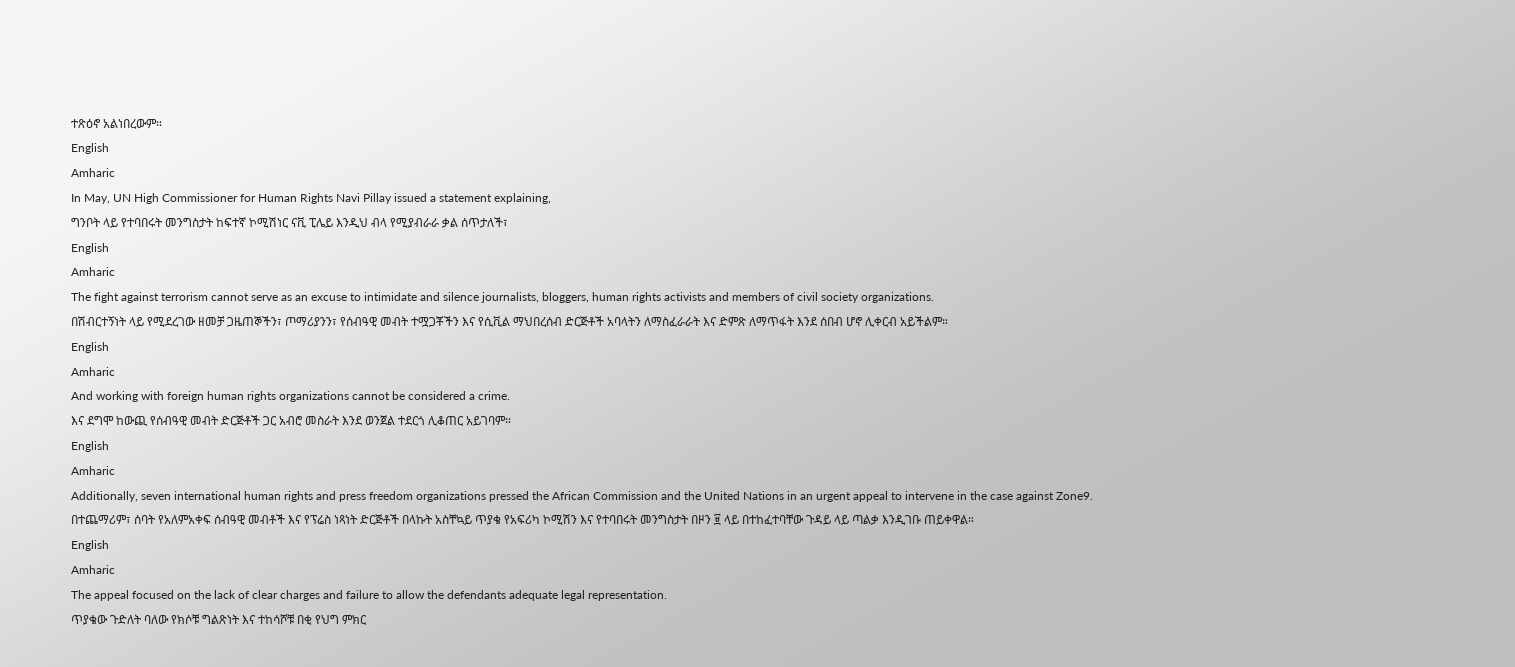ተጽዕኖ አልነበረውም።
English
Amharic
In May, UN High Commissioner for Human Rights Navi Pillay issued a statement explaining,
ግንቦት ላይ የተባበሩት መንግስታት ከፍተኛ ኮሚሽነር ናቪ ፒሌይ እንዲህ ብላ የሚያብራራ ቃል ሰጥታለች፣
English
Amharic
The fight against terrorism cannot serve as an excuse to intimidate and silence journalists, bloggers, human rights activists and members of civil society organizations.
በሽብርተኝነት ላይ የሚደረገው ዘመቻ ጋዜጠኞችን፣ ጦማሪያንን፣ የሰብዓዊ መብት ተሟጋቾችን እና የሲቪል ማህበረሰብ ድርጅቶች አባላትን ለማስፈራራት እና ድምጽ ለማጥፋት እንደ ሰበብ ሆኖ ሊቀርብ አይችልም።
English
Amharic
And working with foreign human rights organizations cannot be considered a crime.
እና ደግሞ ከውጪ የሰብዓዊ መብት ድርጅቶች ጋር አብሮ መስራት እንደ ወንጀል ተደርጎ ሊቆጠር አይገባም።
English
Amharic
Additionally, seven international human rights and press freedom organizations pressed the African Commission and the United Nations in an urgent appeal to intervene in the case against Zone9.
በተጨማሪም፣ ሰባት የአለምአቀፍ ሰብዓዊ መብቶች እና የፕሬስ ነጻነት ድርጅቶች በላኩት አስቸኳይ ጥያቄ የአፍሪካ ኮሚሽን እና የተባበሩት መንግስታት በዞን ፱ ላይ በተከፈተባቸው ጉዳይ ላይ ጣልቃ እንዲገቡ ጠይቀዋል።
English
Amharic
The appeal focused on the lack of clear charges and failure to allow the defendants adequate legal representation.
ጥያቄው ጉድለት ባለው የክሶቹ ግልጽነት እና ተከሳሾቹ በቂ የህግ ምክር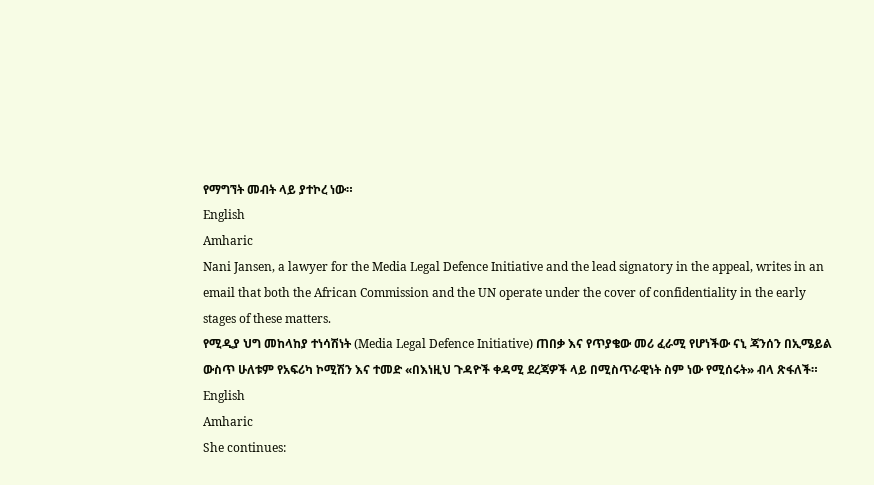የማግኘት መብት ላይ ያተኮረ ነው።
English
Amharic
Nani Jansen, a lawyer for the Media Legal Defence Initiative and the lead signatory in the appeal, writes in an email that both the African Commission and the UN operate under the cover of confidentiality in the early stages of these matters.
የሚዲያ ህግ መከላከያ ተነሳሽነት (Media Legal Defence Initiative) ጠበቃ እና የጥያቄው መሪ ፈራሚ የሆነችው ናኒ ጃንሰን በኢሜይል ውስጥ ሁለቱም የአፍሪካ ኮሚሽን እና ተመድ «በእነዚህ ጉዳዮች ቀዳሚ ደረጃዎች ላይ በሚስጥራዊነት ስም ነው የሚሰሩት» ብላ ጽፋለች።
English
Amharic
She continues: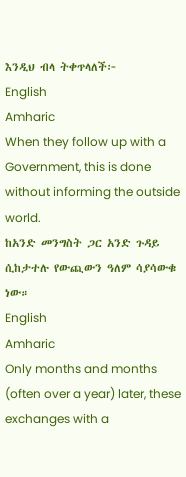እንዲህ ብላ ትቀጥላለች፦
English
Amharic
When they follow up with a Government, this is done without informing the outside world.
ከአንድ መንግስት ጋር አንድ ጉዳይ ሲከታተሉ የውጪውን ዓለም ሳያሳውቁ ነው።
English
Amharic
Only months and months (often over a year) later, these exchanges with a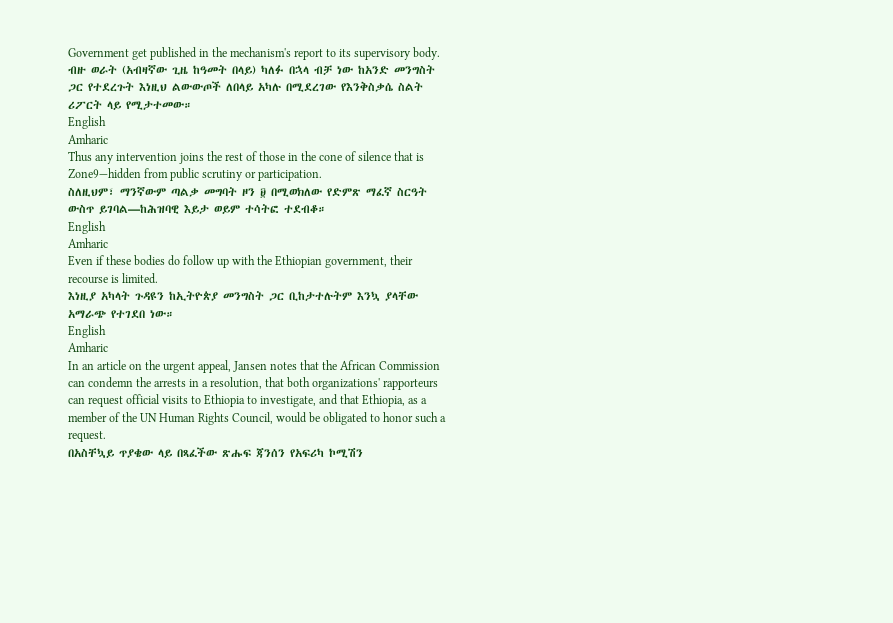Government get published in the mechanism's report to its supervisory body.
ብዙ ወራት (አብዛኛው ጊዜ ከዓመት በላይ) ካለፉ በኋላ ብቻ ነው ከአንድ መንግስት ጋር የተደረጉት እነዚህ ልውውጦች ለበላይ አካሉ በሚደረገው የእንቅስቃሴ ስልት ሪፖርት ላይ የሚታተመው።
English
Amharic
Thus any intervention joins the rest of those in the cone of silence that is Zone9—hidden from public scrutiny or participation.
ስለዚህም፣ ማንኛውም ጣልቃ መግባት ዞን ፱ በሚወክለው የድምጽ ማፈኛ ስርዓት ውስጥ ይገባል—ከሕዝባዊ እይታ ወይም ተሳትፎ ተደብቆ።
English
Amharic
Even if these bodies do follow up with the Ethiopian government, their recourse is limited.
እነዚያ አካላት ጉዳዩን ከኢትዮጵያ መንግስት ጋር ቢከታተሉትም እንኳ ያላቸው አማራጭ የተገደበ ነው።
English
Amharic
In an article on the urgent appeal, Jansen notes that the African Commission can condemn the arrests in a resolution, that both organizations' rapporteurs can request official visits to Ethiopia to investigate, and that Ethiopia, as a member of the UN Human Rights Council, would be obligated to honor such a request.
በአስቸኳይ ጥያቄው ላይ በጻፈችው ጽሑፍ ጃንሰን የአፍሪካ ኮሚሽን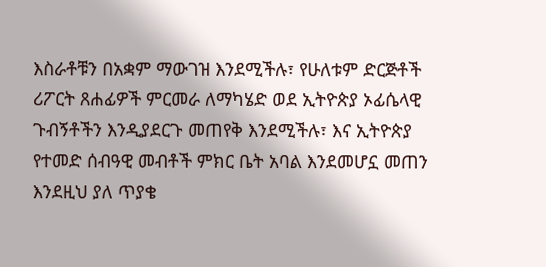እስራቶቹን በአቋም ማውገዝ እንደሚችሉ፣ የሁለቱም ድርጅቶች ሪፖርት ጸሐፊዎች ምርመራ ለማካሄድ ወደ ኢትዮጵያ ኦፊሴላዊ ጉብኝቶችን እንዲያደርጉ መጠየቅ እንደሚችሉ፣ እና ኢትዮጵያ የተመድ ሰብዓዊ መብቶች ምክር ቤት አባል እንደመሆኗ መጠን እንደዚህ ያለ ጥያቄ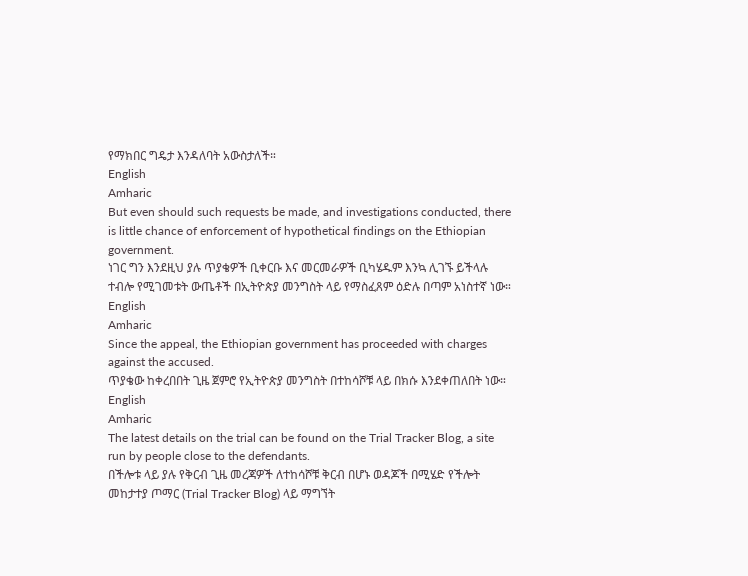የማክበር ግዴታ እንዳለባት አውስታለች።
English
Amharic
But even should such requests be made, and investigations conducted, there is little chance of enforcement of hypothetical findings on the Ethiopian government.
ነገር ግን እንደዚህ ያሉ ጥያቄዎች ቢቀርቡ እና መርመራዎች ቢካሄዱም እንኳ ሊገኙ ይችላሉ ተብሎ የሚገመቱት ውጤቶች በኢትዮጵያ መንግስት ላይ የማስፈጸም ዕድሉ በጣም አነስተኛ ነው።
English
Amharic
Since the appeal, the Ethiopian government has proceeded with charges against the accused.
ጥያቄው ከቀረበበት ጊዜ ጀምሮ የኢትዮጵያ መንግስት በተከሳሾቹ ላይ በክሱ እንደቀጠለበት ነው።
English
Amharic
The latest details on the trial can be found on the Trial Tracker Blog, a site run by people close to the defendants.
በችሎቱ ላይ ያሉ የቅርብ ጊዜ መረጃዎች ለተከሳሾቹ ቅርብ በሆኑ ወዳጆች በሚሄድ የችሎት መከታተያ ጦማር (Trial Tracker Blog) ላይ ማግኘት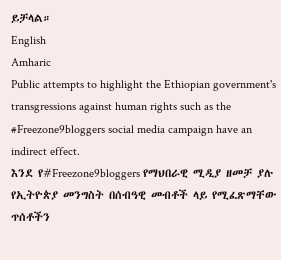ይቻላል።
English
Amharic
Public attempts to highlight the Ethiopian government's transgressions against human rights such as the #Freezone9bloggers social media campaign have an indirect effect.
እንደ የ#Freezone9bloggers የማህበራዊ ሚዲያ ዘመቻ ያሉ የኢትዮጵያ መንግስት በሰብዓዊ መብቶች ላይ የሚፈጽማቸው ጥሰቶችን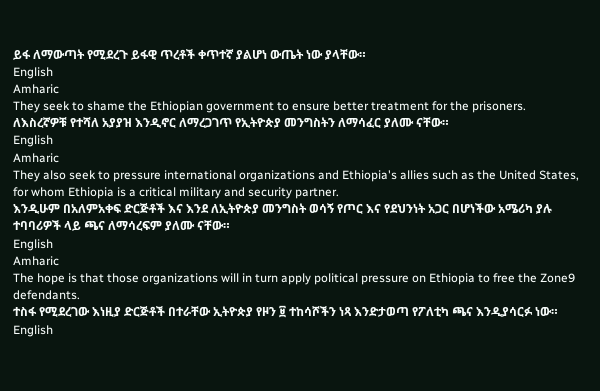ይፋ ለማውጣት የሚደረጉ ይፋዊ ጥረቶች ቀጥተኛ ያልሆነ ውጤት ነው ያላቸው።
English
Amharic
They seek to shame the Ethiopian government to ensure better treatment for the prisoners.
ለእስረኛዎቹ የተሻለ አያያዝ እንዲኖር ለማረጋገጥ የኢትዮጵያ መንግስትን ለማሳፈር ያለሙ ናቸው።
English
Amharic
They also seek to pressure international organizations and Ethiopia's allies such as the United States, for whom Ethiopia is a critical military and security partner.
እንዲሁም በአለምአቀፍ ድርጅቶች እና እንደ ለኢትዮጵያ መንግስት ወሳኝ የጦር እና የደህንነት አጋር በሆነችው አሜሪካ ያሉ ተባባሪዎች ላይ ጫና ለማሳረፍም ያለሙ ናቸው።
English
Amharic
The hope is that those organizations will in turn apply political pressure on Ethiopia to free the Zone9 defendants.
ተስፋ የሚደረገው እነዚያ ድርጅቶች በተራቸው ኢትዮጵያ የዞን ፱ ተከሳሾችን ነጻ እንድታወጣ የፖለቲካ ጫና እንዲያሳርፉ ነው።
English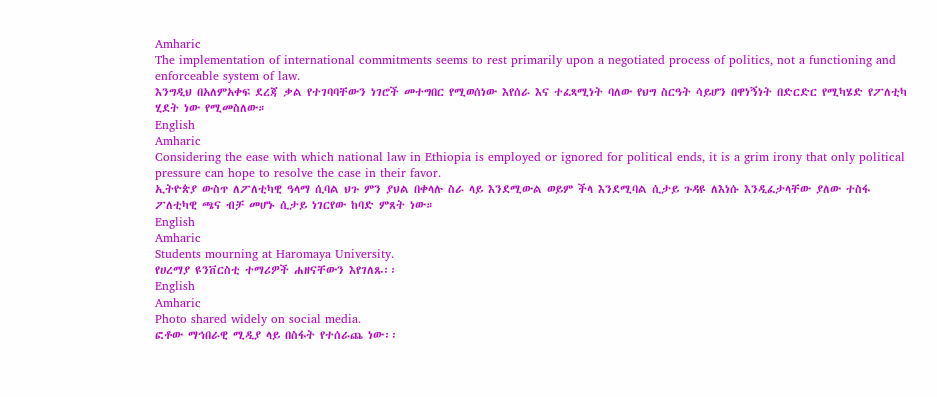Amharic
The implementation of international commitments seems to rest primarily upon a negotiated process of politics, not a functioning and enforceable system of law.
እንግዲህ በአለምአቀፍ ደረጃ ቃል የተገባባቸውን ነገሮች መተግበር የሚወሰነው እየሰራ እና ተፈጻሚነት ባለው የህግ ስርዓት ሳይሆን በዋነኝነት በድርድር የሚካሄድ የፖለቲካ ሂደት ነው የሚመስለው።
English
Amharic
Considering the ease with which national law in Ethiopia is employed or ignored for political ends, it is a grim irony that only political pressure can hope to resolve the case in their favor.
ኢትዮጵያ ውስጥ ለፖለቲካዊ ዓላማ ሲባል ህጉ ምን ያህል በቀላሉ ስራ ላይ እንደሚውል ወይም ችላ እንደሚባል ሲታይ ጉዳዩ ለእነሱ እንዲፈታላቸው ያለው ተስፋ ፖለቲካዊ ጫና ብቻ መሆኑ ሲታይ ነገርየው ከባድ ምጸት ነው።
English
Amharic
Students mourning at Haromaya University.
የሀረማያ ዩንቨርስቲ ተማሪዎች ሐዘናቸውን እየገለጹ፡፡
English
Amharic
Photo shared widely on social media.
ፎቶው ማኅበራዊ ሚዲያ ላይ በስፋት የተሰራጨ ነው፡፡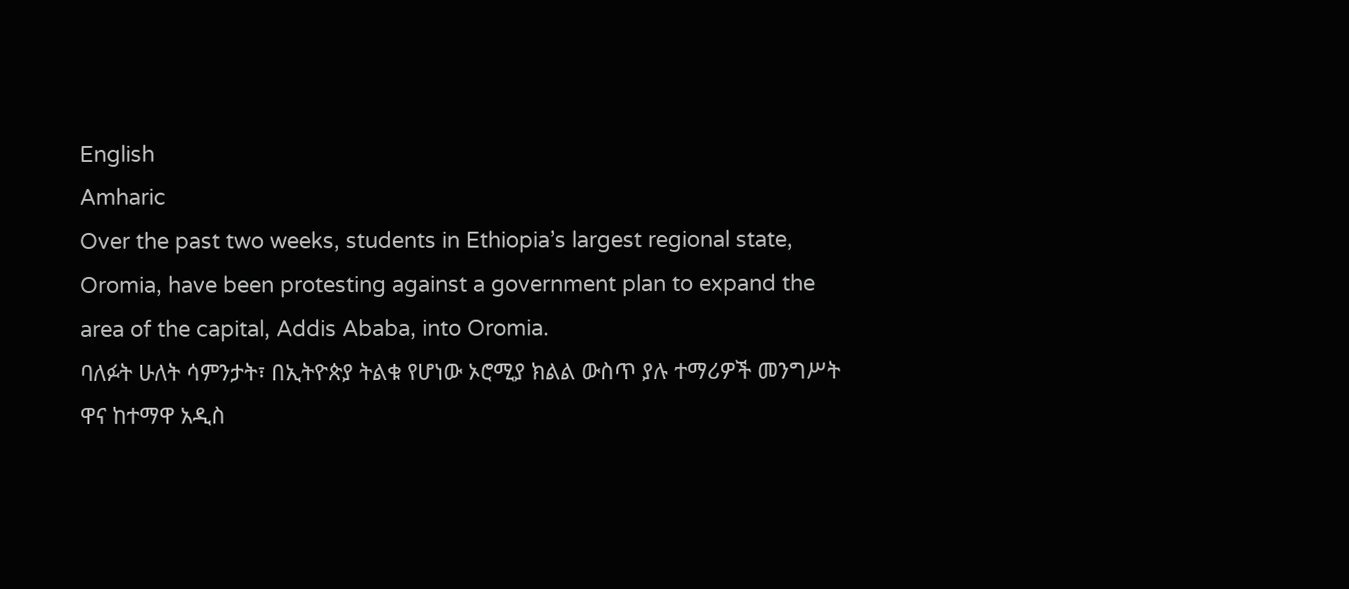English
Amharic
Over the past two weeks, students in Ethiopia’s largest regional state, Oromia, have been protesting against a government plan to expand the area of the capital, Addis Ababa, into Oromia.
ባለፉት ሁለት ሳምንታት፣ በኢትዮጵያ ትልቁ የሆነው ኦሮሚያ ክልል ውስጥ ያሉ ተማሪዎች መንግሥት ዋና ከተማዋ አዲስ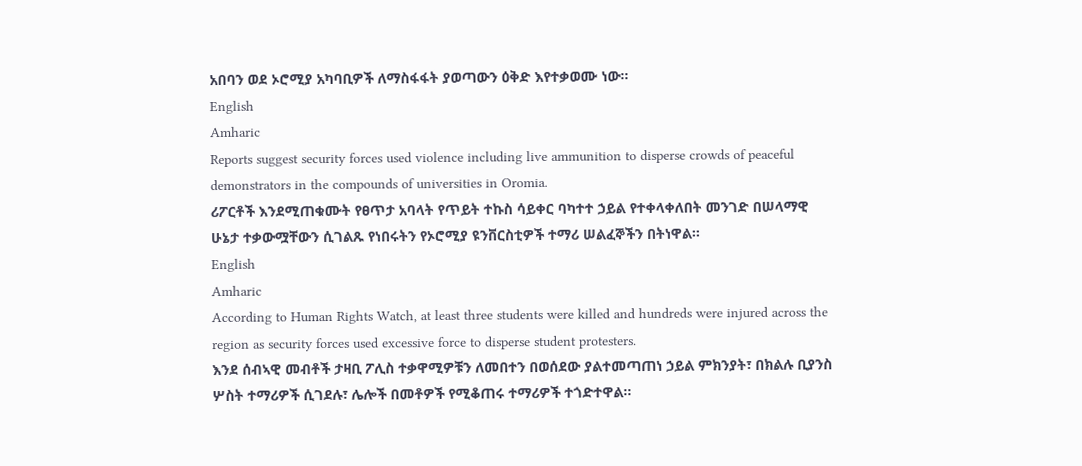አበባን ወደ ኦሮሚያ አካባቢዎች ለማስፋፋት ያወጣውን ዕቅድ እየተቃወሙ ነው፡፡
English
Amharic
Reports suggest security forces used violence including live ammunition to disperse crowds of peaceful demonstrators in the compounds of universities in Oromia.
ሪፖርቶች እንደሚጠቁሙት የፀጥታ አባላት የጥይት ተኩስ ሳይቀር ባካተተ ኃይል የተቀላቀለበት መንገድ በሠላማዊ ሁኔታ ተቃውሟቸውን ሲገልጹ የነበሩትን የኦሮሚያ ዩንቨርስቲዎች ተማሪ ሠልፈኞችን በትነዋል፡፡
English
Amharic
According to Human Rights Watch, at least three students were killed and hundreds were injured across the region as security forces used excessive force to disperse student protesters.
እንደ ሰብኣዊ መብቶች ታዛቢ ፖሊስ ተቃዋሚዎቹን ለመበተን በወሰደው ያልተመጣጠነ ኃይል ምክንያት፣ በክልሉ ቢያንስ ሦስት ተማሪዎች ሲገደሉ፣ ሌሎች በመቶዎች የሚቆጠሩ ተማሪዎች ተጎድተዋል፡፡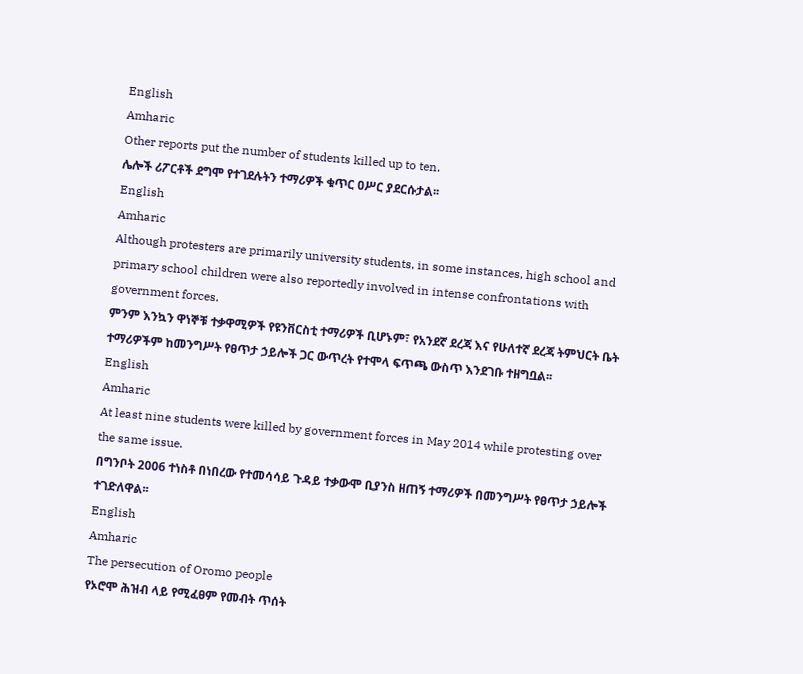English
Amharic
Other reports put the number of students killed up to ten.
ሌሎች ሪፖርቶች ደግሞ የተገደሉትን ተማሪዎች ቁጥር ዐሥር ያደርሱታል፡፡
English
Amharic
Although protesters are primarily university students, in some instances, high school and primary school children were also reportedly involved in intense confrontations with government forces.
ምንም እንኳን ዋነኞቹ ተቃዋሚዎች የዩንቨርስቲ ተማሪዎች ቢሆኑም፣ የአንደኛ ደረጃ እና የሁለተኛ ደረጃ ትምህርት ቤት ተማሪዎችም ከመንግሥት የፀጥታ ኃይሎች ጋር ውጥረት የተሞላ ፍጥጫ ውስጥ እንደገቡ ተዘግቧል፡፡
English
Amharic
At least nine students were killed by government forces in May 2014 while protesting over the same issue.
በግንቦት 2006 ተነስቶ በነበረው የተመሳሳይ ጉዳይ ተቃውሞ ቢያንስ ዘጠኝ ተማሪዎች በመንግሥት የፀጥታ ኃይሎች ተገድለዋል፡፡
English
Amharic
The persecution of Oromo people
የኦሮሞ ሕዝብ ላይ የሚፈፀም የመብት ጥሰት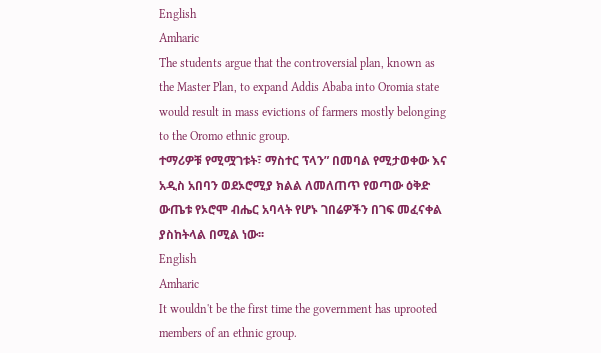English
Amharic
The students argue that the controversial plan, known as the Master Plan, to expand Addis Ababa into Oromia state would result in mass evictions of farmers mostly belonging to the Oromo ethnic group.
ተማሪዎቹ የሚሟገቱት፣ ማስተር ፕላን” በመባል የሚታወቀው እና አዲስ አበባን ወደኦሮሚያ ክልል ለመለጠጥ የወጣው ዕቅድ ውጤቱ የኦሮሞ ብሔር አባላት የሆኑ ገበሬዎችን በገፍ መፈናቀል ያስከትላል በሚል ነው፡፡
English
Amharic
It wouldn't be the first time the government has uprooted members of an ethnic group.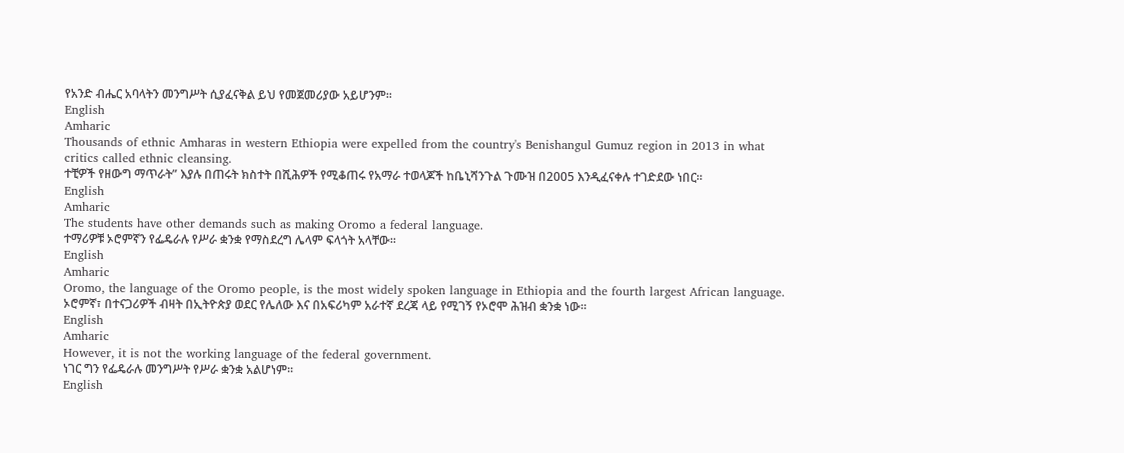የአንድ ብሔር አባላትን መንግሥት ሲያፈናቅል ይህ የመጀመሪያው አይሆንም፡፡
English
Amharic
Thousands of ethnic Amharas in western Ethiopia were expelled from the country's Benishangul Gumuz region in 2013 in what critics called ethnic cleansing.
ተቺዎች የዘውግ ማጥራት” እያሉ በጠሩት ክስተት በሺሕዎች የሚቆጠሩ የአማራ ተወላጆች ከቤኒሻንጉል ጉሙዝ በ2005 እንዲፈናቀሉ ተገድደው ነበር፡፡
English
Amharic
The students have other demands such as making Oromo a federal language.
ተማሪዎቹ ኦሮምኛን የፌዴራሉ የሥራ ቋንቋ የማስደረግ ሌላም ፍላጎት አላቸው፡፡
English
Amharic
Oromo, the language of the Oromo people, is the most widely spoken language in Ethiopia and the fourth largest African language.
ኦሮምኛ፣ በተናጋሪዎች ብዛት በኢትዮጵያ ወደር የሌለው እና በአፍሪካም አራተኛ ደረጃ ላይ የሚገኝ የኦሮሞ ሕዝብ ቋንቋ ነው፡፡
English
Amharic
However, it is not the working language of the federal government.
ነገር ግን የፌዴራሉ መንግሥት የሥራ ቋንቋ አልሆነም፡፡
English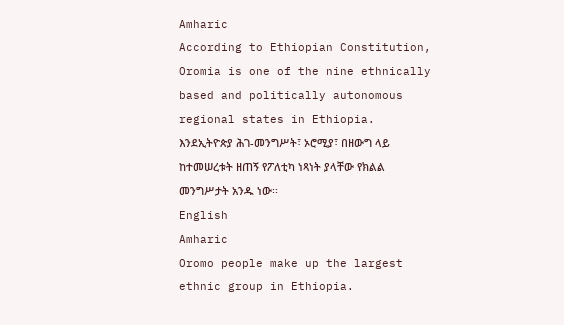Amharic
According to Ethiopian Constitution, Oromia is one of the nine ethnically based and politically autonomous regional states in Ethiopia.
እንደኢትዮጵያ ሕገ-መንግሥት፣ ኦሮሚያ፣ በዘውግ ላይ ከተመሠረቱት ዘጠኝ የፖለቲካ ነጻነት ያላቸው የክልል መንግሥታት አንዱ ነው፡፡
English
Amharic
Oromo people make up the largest ethnic group in Ethiopia.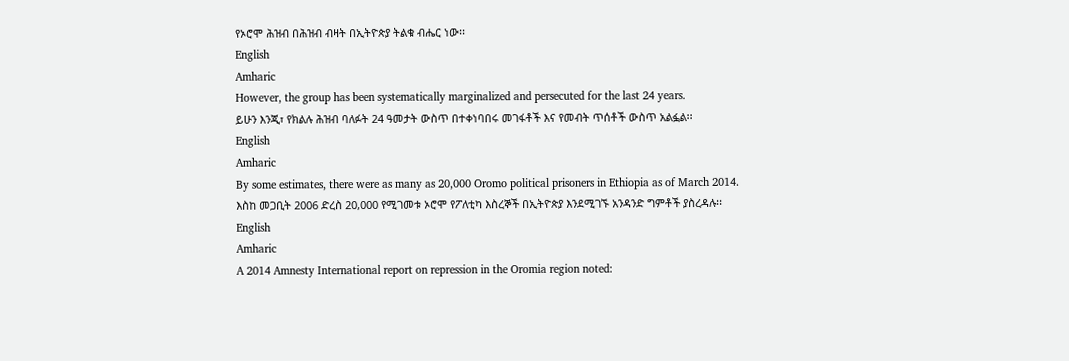የኦሮሞ ሕዝብ በሕዝብ ብዛት በኢትዮጵያ ትልቁ ብሔር ነው፡፡
English
Amharic
However, the group has been systematically marginalized and persecuted for the last 24 years.
ይሁን እንጂ፣ የክልሉ ሕዝብ ባለፉት 24 ዓመታት ውስጥ በተቀነባበሩ መገፋቶች እና የመብት ጥሰቶች ውስጥ አልፏል፡፡
English
Amharic
By some estimates, there were as many as 20,000 Oromo political prisoners in Ethiopia as of March 2014.
እስከ መጋቢት 2006 ድረስ 20,000 የሚገመቱ ኦሮሞ የፖለቲካ እስረኞች በኢትዮጵያ እንደሚገኙ አንዳንድ ግምቶች ያስረዳሉ፡፡
English
Amharic
A 2014 Amnesty International report on repression in the Oromia region noted: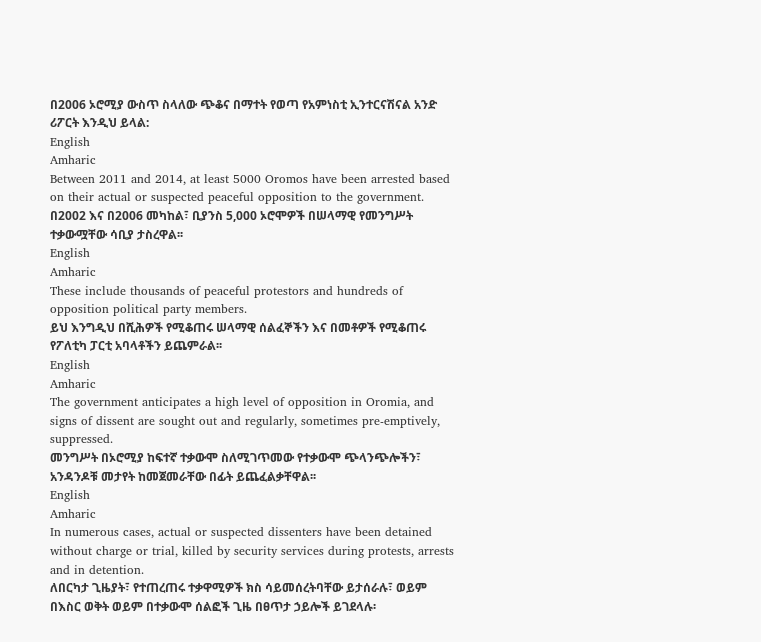በ2006 ኦሮሚያ ውስጥ ስላለው ጭቆና በማተት የወጣ የአምነስቲ ኢንተርናሽናል አንድ ሪፖርት እንዲህ ይላል:
English
Amharic
Between 2011 and 2014, at least 5000 Oromos have been arrested based on their actual or suspected peaceful opposition to the government.
በ2002 እና በ2006 መካከል፣ ቢያንስ 5,000 ኦሮሞዎች በሠላማዊ የመንግሥት ተቃውሟቸው ሳቢያ ታስረዋል፡፡
English
Amharic
These include thousands of peaceful protestors and hundreds of opposition political party members.
ይህ እንግዲህ በሺሕዎች የሚቆጠሩ ሠላማዊ ሰልፈኞችን እና በመቶዎች የሚቆጠሩ የፖለቲካ ፓርቲ አባላቶችን ይጨምራል፡፡
English
Amharic
The government anticipates a high level of opposition in Oromia, and signs of dissent are sought out and regularly, sometimes pre-emptively, suppressed.
መንግሥት በኦሮሚያ ከፍተኛ ተቃውሞ ስለሚገጥመው የተቃውሞ ጭላንጭሎችን፣ አንዳንዶቹ መታየት ከመጀመራቸው በፊት ይጨፈልቃቸዋል፡፡
English
Amharic
In numerous cases, actual or suspected dissenters have been detained without charge or trial, killed by security services during protests, arrests and in detention.
ለበርካታ ጊዜያት፣ የተጠረጠሩ ተቃዋሚዎች ክስ ሳይመሰረትባቸው ይታሰራሉ፣ ወይም በእስር ወቅት ወይም በተቃውሞ ሰልፎች ጊዜ በፀጥታ ኃይሎች ይገደላሉ፡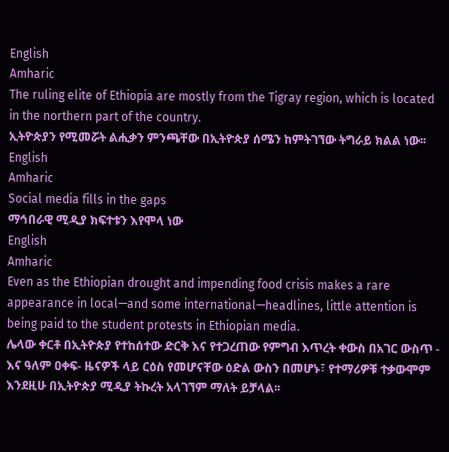English
Amharic
The ruling elite of Ethiopia are mostly from the Tigray region, which is located in the northern part of the country.
ኢትዮጵያን የሚመሯት ልሒቃን ምንጫቸው በኢትዮጵያ ሰሜን ከምትገኘው ትግራይ ክልል ነው፡፡
English
Amharic
Social media fills in the gaps
ማኅበራዊ ሚዲያ ክፍተቱን እየሞላ ነው
English
Amharic
Even as the Ethiopian drought and impending food crisis makes a rare appearance in local—and some international—headlines, little attention is being paid to the student protests in Ethiopian media.
ሌላው ቀርቶ በኢትዮጵያ የተከሰተው ድርቅ እና የተጋረጠው የምግብ እጥረት ቀውስ በአገር ውስጥ - እና ዓለም ዐቀፍ- ዜናዎች ላይ ርዕስ የመሆናቸው ዕድል ውስን በመሆኑ፣ የተማሪዎቹ ተቃውሞም እንደዚሁ በኢትዮጵያ ሚዲያ ትኩረት አላገኘም ማለት ይቻላል፡፡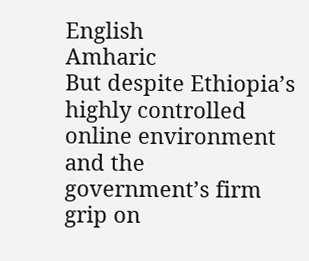English
Amharic
But despite Ethiopia’s highly controlled online environment and the government’s firm grip on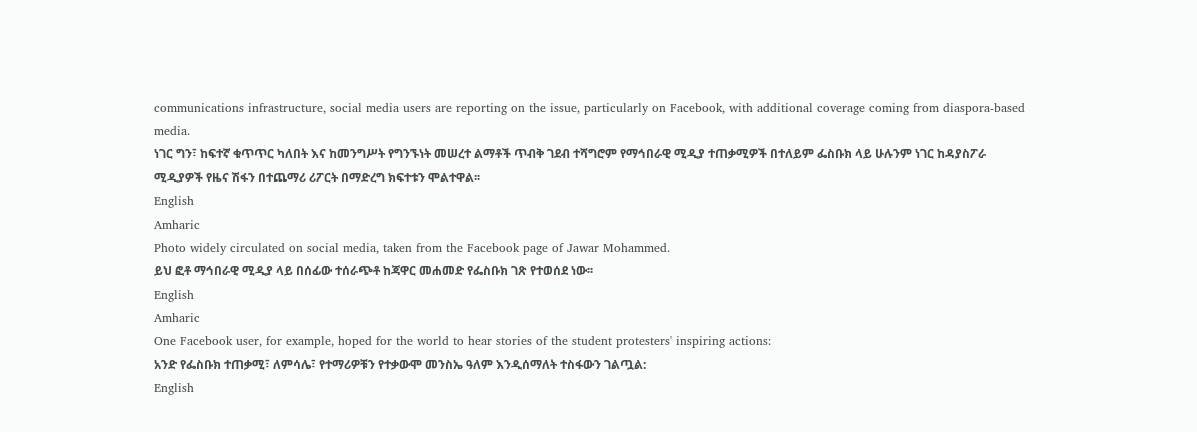communications infrastructure, social media users are reporting on the issue, particularly on Facebook, with additional coverage coming from diaspora-based media.
ነገር ግን፣ ከፍተኛ ቁጥጥር ካለበት እና ከመንግሥት የግንኙነት መሠረተ ልማቶች ጥብቅ ገደብ ተሻግሮም የማኅበራዊ ሚዲያ ተጠቃሚዎች በተለይም ፌስቡክ ላይ ሁሉንም ነገር ከዳያስፖራ ሚዲያዎች የዜና ሽፋን በተጨማሪ ሪፖርት በማድረግ ክፍተቱን ሞልተዋል፡፡
English
Amharic
Photo widely circulated on social media, taken from the Facebook page of Jawar Mohammed.
ይህ ፎቶ ማኅበራዊ ሚዲያ ላይ በሰፊው ተሰራጭቶ ከጃዋር መሐመድ የፌስቡክ ገጽ የተወሰደ ነው፡፡
English
Amharic
One Facebook user, for example, hoped for the world to hear stories of the student protesters' inspiring actions:
አንድ የፌስቡክ ተጠቃሚ፣ ለምሳሌ፣ የተማሪዎቹን የተቃውሞ መንስኤ ዓለም እንዲሰማለት ተስፋውን ገልጧል:
English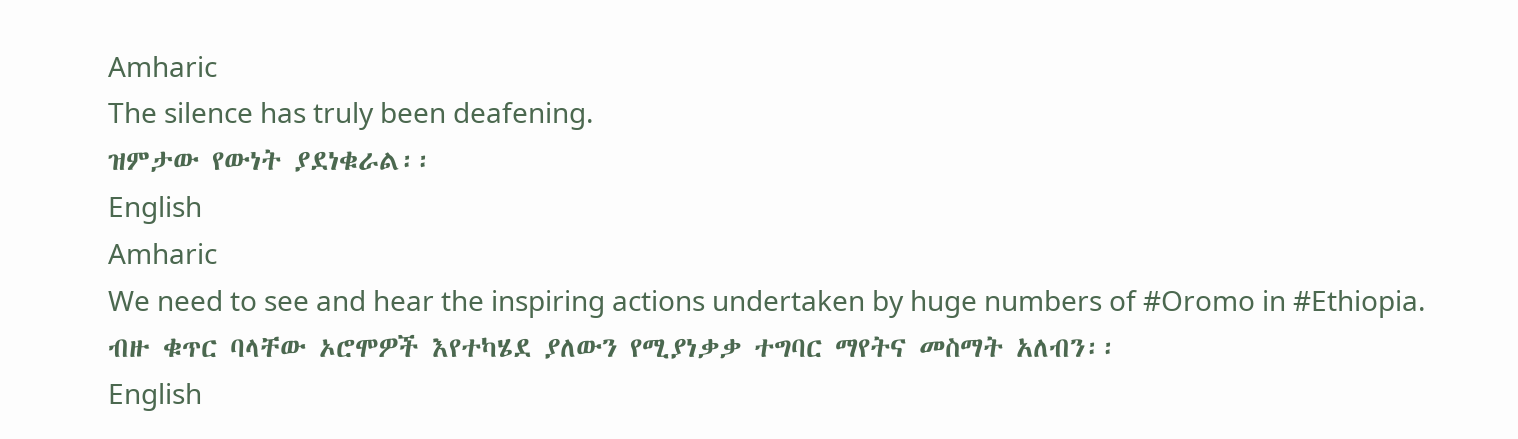Amharic
The silence has truly been deafening.
ዝምታው የውነት ያደነቁራል፡፡
English
Amharic
We need to see and hear the inspiring actions undertaken by huge numbers of #Oromo in #Ethiopia.
ብዙ ቁጥር ባላቸው ኦሮሞዎች እየተካሄደ ያለውን የሚያነቃቃ ተግባር ማየትና መስማት አለብን፡፡
English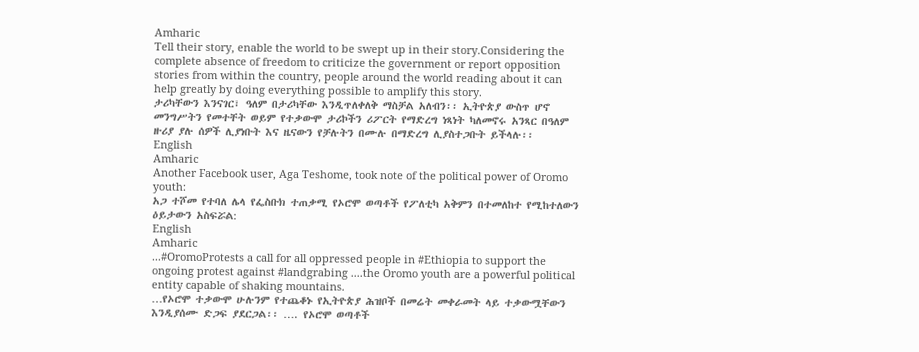Amharic
Tell their story, enable the world to be swept up in their story.Considering the complete absence of freedom to criticize the government or report opposition stories from within the country, people around the world reading about it can help greatly by doing everything possible to amplify this story.
ታሪካቸውን እንናገር፣ ዓለም በታሪካቸው እንዲጥለቀለቅ ማስቻል አለብን፡፡ ኢትዮጵያ ውስጥ ሆኖ መንግሥትን የመተቸት ወይም የተቃውሞ ታሪኮችን ሪፖርት የማድረግ ነጻነት ካለመኖሩ አንጻር በዓለም ዙሪያ ያሉ ሰዎች ሊያነቡት እና ዜናውን የቻሉትን በሙሉ በማድረግ ሊያስተጋቡት ይችላሉ፡፡
English
Amharic
Another Facebook user, Aga Teshome, took note of the political power of Oromo youth:
አጋ ተሾመ የተባለ ሌላ የፌስቡክ ተጠቃሚ የኦሮሞ ወጣቶች የፖለቲካ አቅምን በተመለከተ የሚከተለውን ዕይታውን አስፍሯል:
English
Amharic
...#OromoProtests a call for all oppressed people in #Ethiopia to support the ongoing protest against #landgrabing ....the Oromo youth are a powerful political entity capable of shaking mountains.
…የኦሮሞ ተቃውሞ ሁሉንም የተጨቆኑ የኢትዮጵያ ሕዝቦች በመሬት መቀራመት ላይ ተቃውሟቸውን እንዲያሰሙ ድጋፍ ያደርጋል፡፡ …. የኦሮሞ ወጣቶች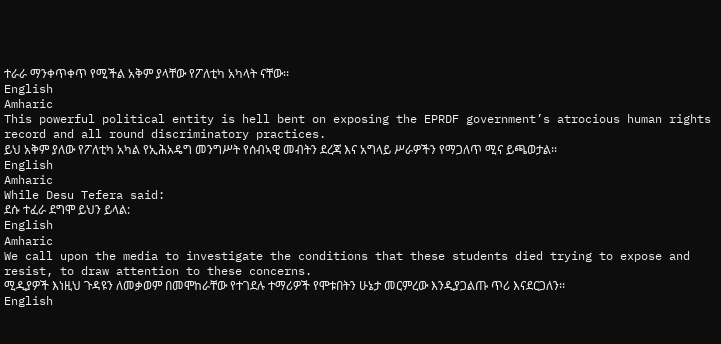ተራራ ማንቀጥቀጥ የሚችል አቅም ያላቸው የፖለቲካ አካላት ናቸው፡፡
English
Amharic
This powerful political entity is hell bent on exposing the EPRDF government’s atrocious human rights record and all round discriminatory practices.
ይህ አቅም ያለው የፖለቲካ አካል የኢሕአዴግ መንግሥት የሰብኣዊ መብትን ደረጃ እና አግላይ ሥራዎችን የማጋለጥ ሚና ይጫወታል፡፡
English
Amharic
While Desu Tefera said:
ደሱ ተፈራ ደግሞ ይህን ይላል:
English
Amharic
We call upon the media to investigate the conditions that these students died trying to expose and resist, to draw attention to these concerns.
ሚዲያዎች እነዚህ ጉዳዩን ለመቃወም በመሞከራቸው የተገደሉ ተማሪዎች የሞቱበትን ሁኔታ መርምረው እንዲያጋልጡ ጥሪ እናደርጋለን፡፡
English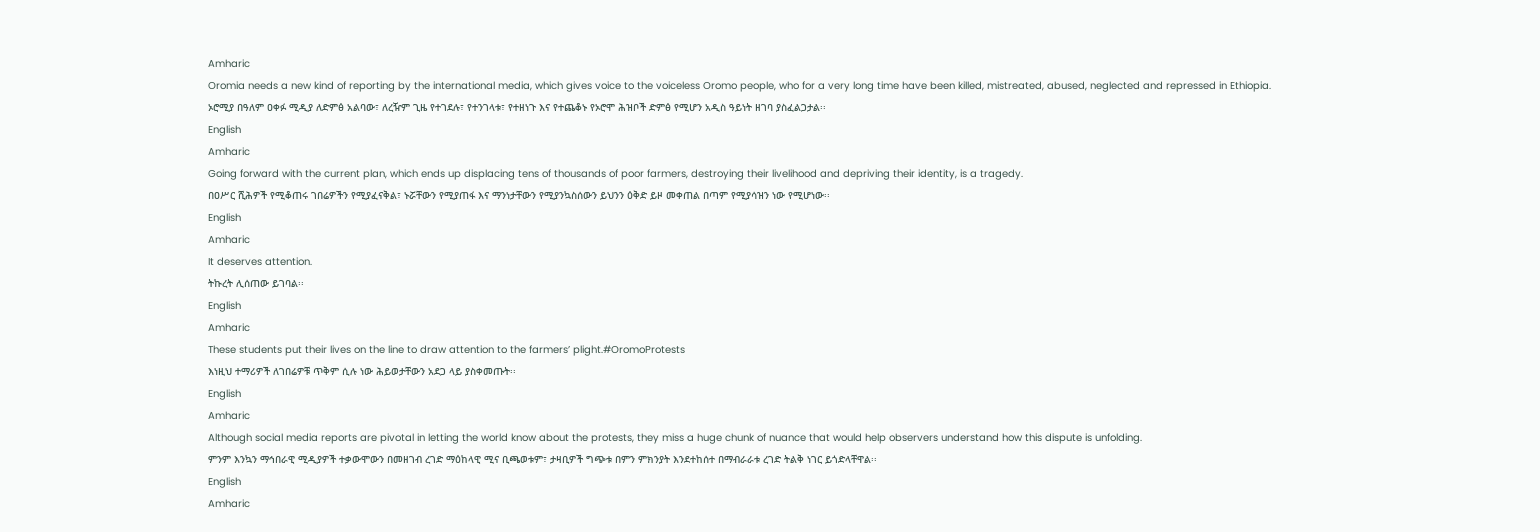Amharic
Oromia needs a new kind of reporting by the international media, which gives voice to the voiceless Oromo people, who for a very long time have been killed, mistreated, abused, neglected and repressed in Ethiopia.
ኦሮሚያ በዓለም ዐቀፉ ሚዲያ ለድምፅ አልባው፣ ለረዥም ጊዜ የተገደሉ፣ የተንገላቱ፣ የተዘነጉ እና የተጨቆኑ የኦሮሞ ሕዝቦች ድምፅ የሚሆን አዲስ ዓይነት ዘገባ ያስፈልጋታል፡፡
English
Amharic
Going forward with the current plan, which ends up displacing tens of thousands of poor farmers, destroying their livelihood and depriving their identity, is a tragedy.
በዐሥር ሺሕዎች የሚቆጠሩ ገበሬዎችን የሚያፈናቅል፣ ኑሯቸውን የሚያጠፋ እና ማንነታቸውን የሚያንኳስሰውን ይህንን ዕቅድ ይዞ መቀጠል በጣም የሚያሳዝን ነው የሚሆነው፡፡
English
Amharic
It deserves attention.
ትኩረት ሊሰጠው ይገባል፡፡
English
Amharic
These students put their lives on the line to draw attention to the farmers’ plight.#OromoProtests
እነዚህ ተማሪዎች ለገበሬዎቹ ጥቅም ሲሉ ነው ሕይወታቸውን አደጋ ላይ ያስቀመጡት፡፡
English
Amharic
Although social media reports are pivotal in letting the world know about the protests, they miss a huge chunk of nuance that would help observers understand how this dispute is unfolding.
ምንም እንኳን ማኅበራዊ ሚዲያዎች ተቃውሞውን በመዘገብ ረገድ ማዕከላዊ ሚና ቢጫወቱም፣ ታዛቢዎች ግጭቱ በምን ምክንያት እንደተከሰተ በማብራራቱ ረገድ ትልቅ ነገር ይጎድላቸዋል፡፡
English
Amharic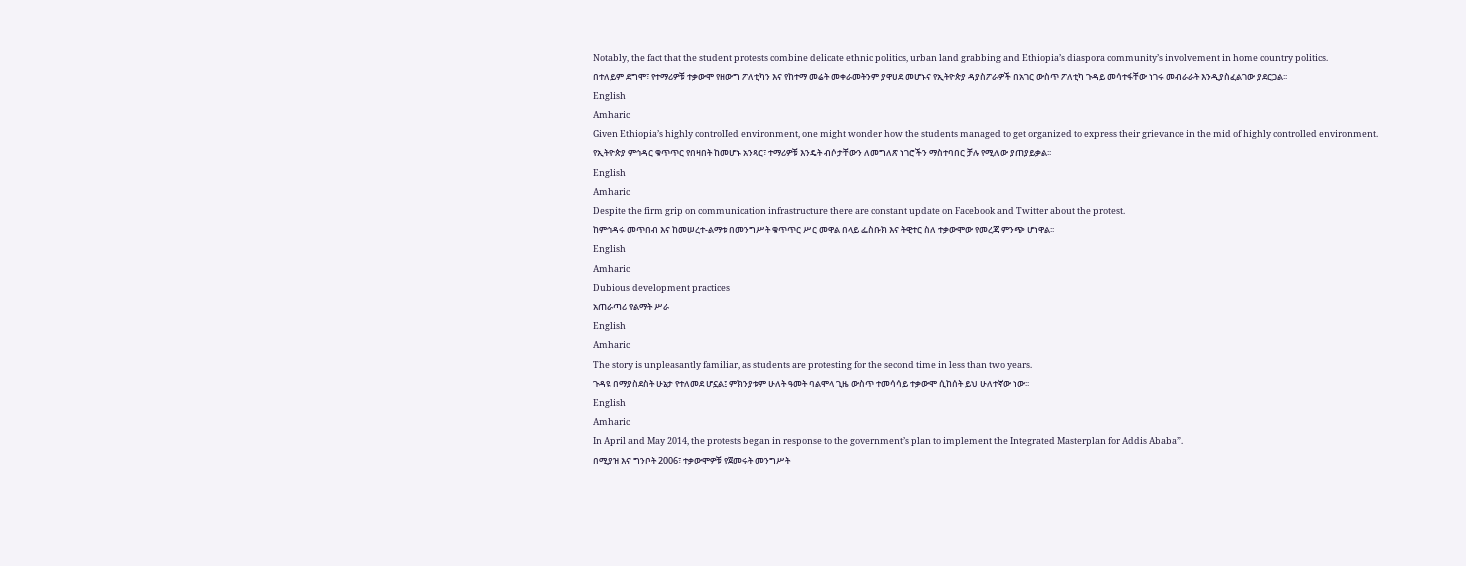Notably, the fact that the student protests combine delicate ethnic politics, urban land grabbing and Ethiopia’s diaspora community’s involvement in home country politics.
በተለይም ደግሞ፣ የተማሪዎቹ ተቃውሞ የዘውግ ፖለቲካን እና የከተማ መሬት መቀራመትንም ያዋሀደ መሆኑና የኢትዮጵያ ዳያስፖራዎች በአገር ውስጥ ፖለቲካ ጉዳይ መሳተፋቸው ነገሩ መብራራት እንዲያስፈልገው ያደርጋል፡፡
English
Amharic
Given Ethiopia’s highly controlIed environment, one might wonder how the students managed to get organized to express their grievance in the mid of highly controlled environment.
የኢትዮጵያ ምኅዳር ቁጥጥር የበዛበት ከመሆኑ አንጻር፣ ተማሪዎቹ እንዴት ብሶታቸውን ለመግለጽ ነገሮችን ማስተባበር ቻሉ የሚለው ያጠያይቃል፡፡
English
Amharic
Despite the firm grip on communication infrastructure there are constant update on Facebook and Twitter about the protest.
ከምኅዳሩ መጥበብ እና ከመሠረተ-ልማቱ በመንግሥት ቁጥጥር ሥር መዋል በላይ ፌስቡክ እና ትዊተር ስለ ተቃውሞው የመረጃ ምንጭ ሆነዋል፡፡
English
Amharic
Dubious development practices
አጠራጣሪ የልማት ሥራ
English
Amharic
The story is unpleasantly familiar, as students are protesting for the second time in less than two years.
ጉዳዩ በማያስደስት ሁኔታ የተለመደ ሆኗል፤ ምክንያቱም ሁለት ዓመት ባልሞላ ጊዜ ውስጥ ተመሳሳይ ተቃውሞ ሲከሰት ይህ ሁለተኛው ነው፡፡
English
Amharic
In April and May 2014, the protests began in response to the government’s plan to implement the Integrated Masterplan for Addis Ababa”.
በሚያዝ እና ግንቦት 2006፣ ተቃውሞዎቹ የጀመሩት መንግሥት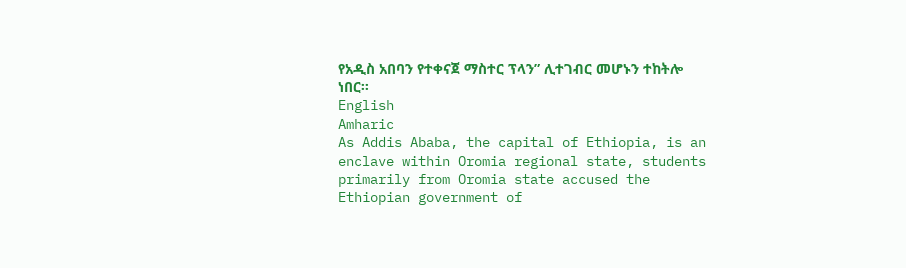የአዲስ አበባን የተቀናጀ ማስተር ፕላን” ሊተገብር መሆኑን ተከትሎ ነበር፡፡
English
Amharic
As Addis Ababa, the capital of Ethiopia, is an enclave within Oromia regional state, students primarily from Oromia state accused the Ethiopian government of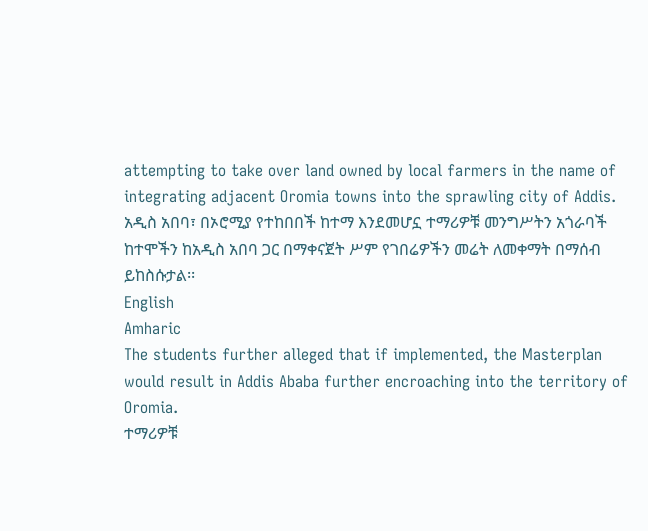attempting to take over land owned by local farmers in the name of integrating adjacent Oromia towns into the sprawling city of Addis.
አዲስ አበባ፣ በኦሮሚያ የተከበበች ከተማ እንደመሆኗ ተማሪዎቹ መንግሥትን አጎራባች ከተሞችን ከአዲስ አበባ ጋር በማቀናጀት ሥም የገበሬዎችን መሬት ለመቀማት በማሰብ ይከስሱታል፡፡
English
Amharic
The students further alleged that if implemented, the Masterplan would result in Addis Ababa further encroaching into the territory of Oromia.
ተማሪዎቹ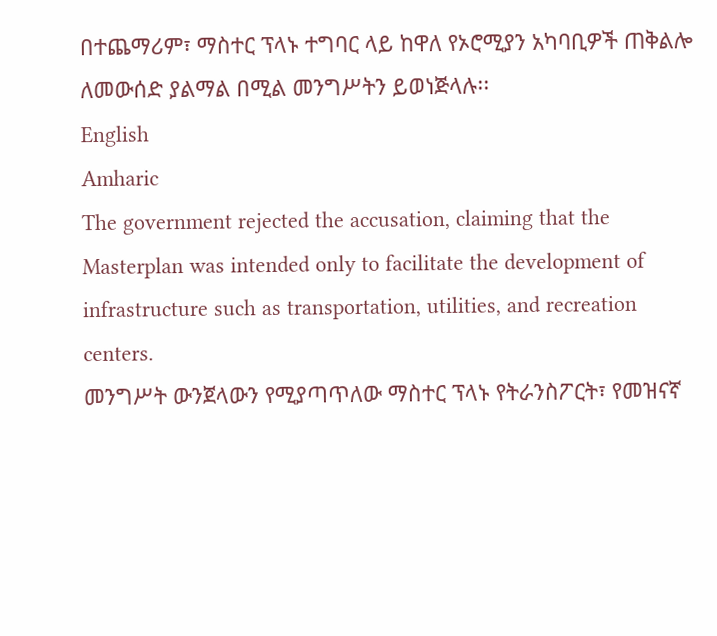በተጨማሪም፣ ማስተር ፕላኑ ተግባር ላይ ከዋለ የኦሮሚያን አካባቢዎች ጠቅልሎ ለመውሰድ ያልማል በሚል መንግሥትን ይወነጅላሉ፡፡
English
Amharic
The government rejected the accusation, claiming that the Masterplan was intended only to facilitate the development of infrastructure such as transportation, utilities, and recreation centers.
መንግሥት ውንጀላውን የሚያጣጥለው ማስተር ፕላኑ የትራንስፖርት፣ የመዝናኛ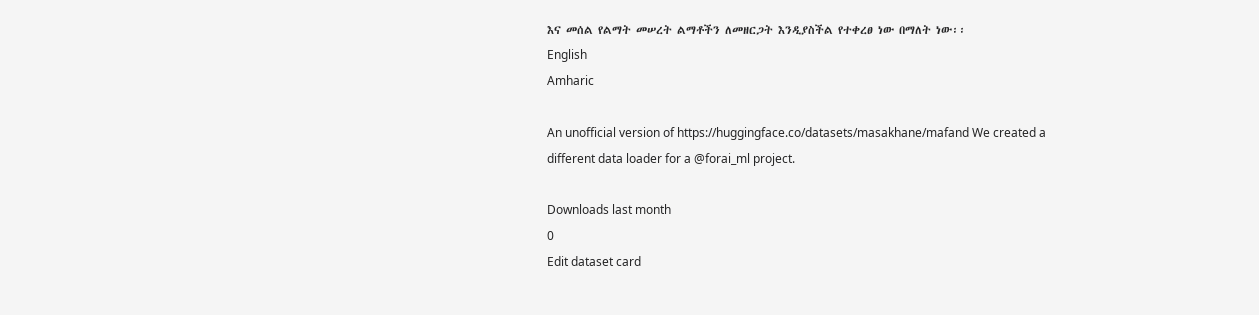እና መሰል የልማት መሠረት ልማቶችን ለመዘርጋት እንዲያስችል የተቀረፀ ነው በማለት ነው፡፡
English
Amharic

An unofficial version of https://huggingface.co/datasets/masakhane/mafand We created a different data loader for a @forai_ml project.

Downloads last month
0
Edit dataset card